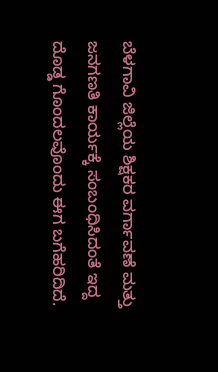ಬೆಳಗಾವಿ ಜಿಲ್ಲೆಯ ಶಿಕ್ಷಕರ ವರ್ಗಾವಣೆ ಮತ್ತು ಜನಗಣತಿ ಕಾರ್ಯಕ್ಕೆ ಸಂಬಂಧಿಸಿದಂತೆ ಇದ್ದ ದೊಡ್ಡ ಗೊಂದಲವೊಂದು ಈಗ ಬಗೆಹರಿದಿದೆ.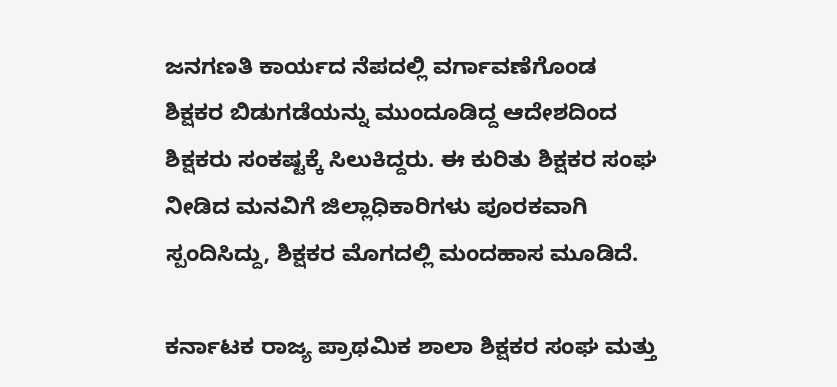ಜನಗಣತಿ ಕಾರ್ಯದ ನೆಪದಲ್ಲಿ ವರ್ಗಾವಣೆಗೊಂಡ ಶಿಕ್ಷಕರ ಬಿಡುಗಡೆಯನ್ನು ಮುಂದೂಡಿದ್ದ ಆದೇಶದಿಂದ ಶಿಕ್ಷಕರು ಸಂಕಷ್ಟಕ್ಕೆ ಸಿಲುಕಿದ್ದರು. ಈ ಕುರಿತು ಶಿಕ್ಷಕರ ಸಂಘ ನೀಡಿದ ಮನವಿಗೆ ಜಿಲ್ಲಾಧಿಕಾರಿಗಳು ಪೂರಕವಾಗಿ ಸ್ಪಂದಿಸಿದ್ದು, ಶಿಕ್ಷಕರ ಮೊಗದಲ್ಲಿ ಮಂದಹಾಸ ಮೂಡಿದೆ.

ಕರ್ನಾಟಕ ರಾಜ್ಯ ಪ್ರಾಥಮಿಕ ಶಾಲಾ ಶಿಕ್ಷಕರ ಸಂಘ ಮತ್ತು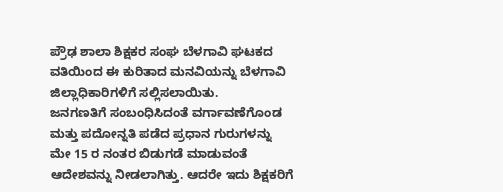ಪ್ರೌಢ ಶಾಲಾ ಶಿಕ್ಷಕರ ಸಂಘ ಬೆಳಗಾವಿ ಘಟಕದ ವತಿಯಿಂದ ಈ ಕುರಿತಾದ ಮನವಿಯನ್ನು ಬೆಳಗಾವಿ ಜಿಲ್ಲಾಧಿಕಾರಿಗಳಿಗೆ ಸಲ್ಲಿಸಲಾಯಿತು.
ಜನಗಣತಿಗೆ ಸಂಬಂಧಿಸಿದಂತೆ ವರ್ಗಾವಣೆಗೊಂಡ ಮತ್ತು ಪದೋನ್ನತಿ ಪಡೆದ ಪ್ರಧಾನ ಗುರುಗಳನ್ನು ಮೇ 15 ರ ನಂತರ ಬಿಡುಗಡೆ ಮಾಡುವಂತೆ ಆದೇಶವನ್ನು ನೀಡಲಾಗಿತ್ತು. ಆದರೇ ಇದು ಶಿಕ್ಷಕರಿಗೆ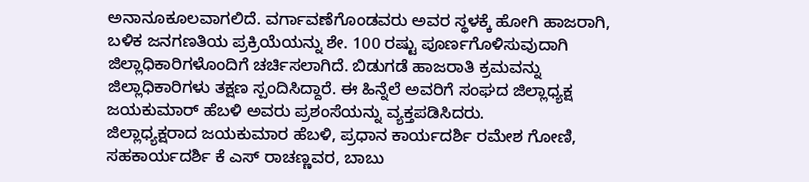ಅನಾನೂಕೂಲವಾಗಲಿದೆ. ವರ್ಗಾವಣೆಗೊಂಡವರು ಅವರ ಸ್ಥಳಕ್ಕೆ ಹೋಗಿ ಹಾಜರಾಗಿ, ಬಳಿಕ ಜನಗಣತಿಯ ಪ್ರಕ್ರಿಯೆಯನ್ನು ಶೇ. 100 ರಷ್ಟು ಪೂರ್ಣಗೊಳಿಸುವುದಾಗಿ ಜಿಲ್ಲಾಧಿಕಾರಿಗಳೊಂದಿಗೆ ಚರ್ಚಿಸಲಾಗಿದೆ. ಬಿಡುಗಡೆ ಹಾಜರಾತಿ ಕ್ರಮವನ್ನು ಜಿಲ್ಲಾಧಿಕಾರಿಗಳು ತಕ್ಷಣ ಸ್ಪಂದಿಸಿದ್ದಾರೆ. ಈ ಹಿನ್ನೆಲೆ ಅವರಿಗೆ ಸಂಘದ ಜಿಲ್ಲಾಧ್ಯಕ್ಷ ಜಯಕುಮಾರ್ ಹೆಬಳಿ ಅವರು ಪ್ರಶಂಸೆಯನ್ನು ವ್ಯಕ್ತಪಡಿಸಿದರು.
ಜಿಲ್ಲಾಧ್ಯಕ್ಷರಾದ ಜಯಕುಮಾರ ಹೆಬಳಿ, ಪ್ರಧಾನ ಕಾರ್ಯದರ್ಶಿ ರಮೇಶ ಗೋಣಿ, ಸಹಕಾರ್ಯದರ್ಶಿ ಕೆ ಎಸ್ ರಾಚಣ್ಣವರ, ಬಾಬು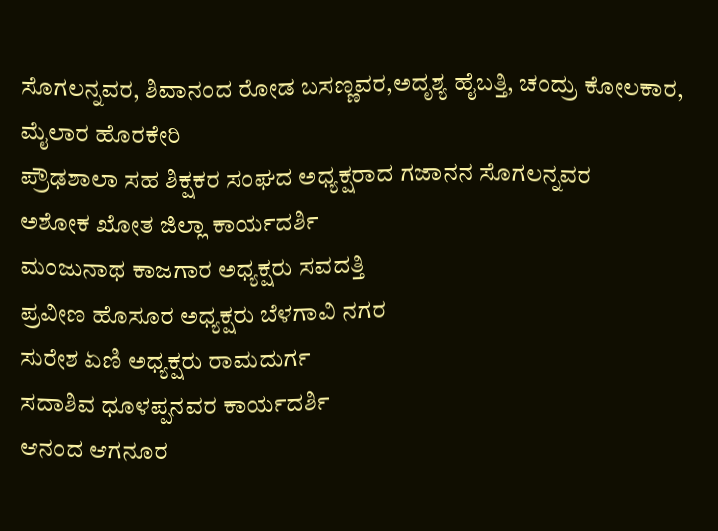ಸೊಗಲನ್ನವರ, ಶಿವಾನಂದ ರೋಡ ಬಸಣ್ಣವರ,ಅದೃಶ್ಯ ಹೈಬತ್ತಿ, ಚಂದ್ರು ಕೋಲಕಾರ, ಮೈಲಾರ ಹೊರಕೇರಿ
ಪ್ರೌಢಶಾಲಾ ಸಹ ಶಿಕ್ಷಕರ ಸಂಘದ ಅಧ್ಯಕ್ಷರಾದ ಗಜಾನನ ಸೊಗಲನ್ನವರ
ಅಶೋಕ ಖೋತ ಜಿಲ್ಲಾ ಕಾರ್ಯದರ್ಶಿ
ಮಂಜುನಾಥ ಕಾಜಗಾರ ಅಧ್ಯಕ್ಷರು ಸವದತ್ತಿ
ಪ್ರವೀಣ ಹೊಸೂರ ಅಧ್ಯಕ್ಷರು ಬೆಳಗಾವಿ ನಗರ
ಸುರೇಶ ಏಣಿ ಅಧ್ಯಕ್ಷರು ರಾಮದುರ್ಗ
ಸದಾಶಿವ ಧೂಳಪ್ಪನವರ ಕಾರ್ಯದರ್ಶಿ
ಆನಂದ ಆಗನೂರ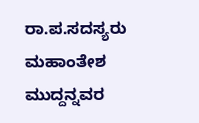ರಾ.ಪ.ಸದಸ್ಯರು
ಮಹಾಂತೇಶ ಮುದ್ದನ್ನವರ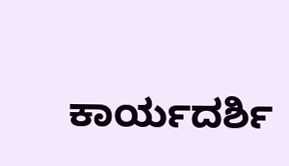ಕಾರ್ಯದರ್ಶಿ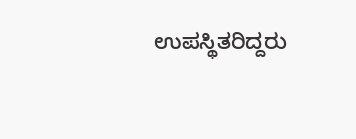ಉಪಸ್ಥಿತರಿದ್ದರು